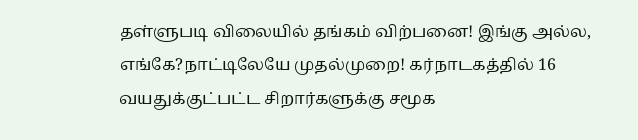தள்ளுபடி விலையில் தங்கம் விற்பனை! இங்கு அல்ல, எங்கே?நாட்டிலேயே முதல்முறை! கர்நாடகத்தில் 16 வயதுக்குட்பட்ட சிறார்களுக்கு சமூக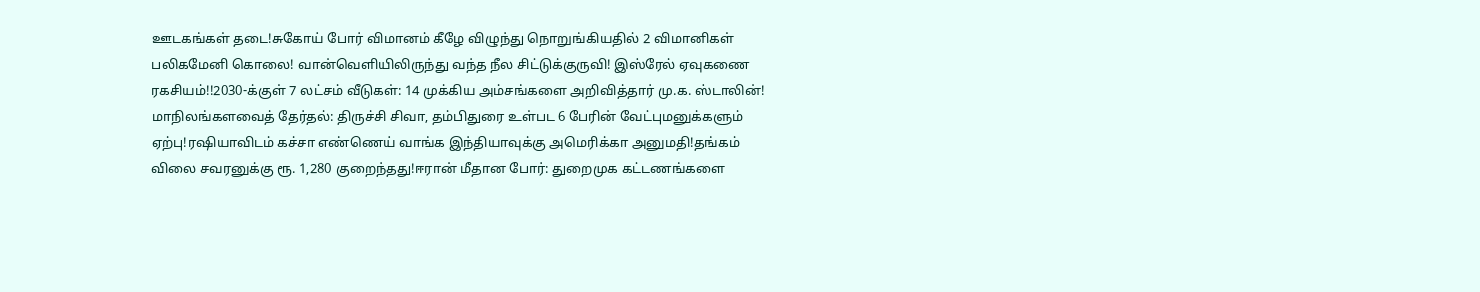ஊடகங்கள் தடை!சுகோய் போர் விமானம் கீழே விழுந்து நொறுங்கியதில் 2 விமானிகள் பலிகமேனி கொலை! வான்வெளியிலிருந்து வந்த நீல சிட்டுக்குருவி! இஸ்ரேல் ஏவுகணை ரகசியம்!!2030-க்குள் 7 லட்சம் வீடுகள்: 14 முக்கிய அம்சங்களை அறிவித்தார் மு.க. ஸ்டாலின்! மாநிலங்களவைத் தேர்தல்: திருச்சி சிவா, தம்பிதுரை உள்பட 6 பேரின் வேட்புமனுக்களும் ஏற்பு!ரஷியாவிடம் கச்சா எண்ணெய் வாங்க இந்தியாவுக்கு அமெரிக்கா அனுமதி!தங்கம் விலை சவரனுக்கு ரூ. 1,280 குறைந்தது!ஈரான் மீதான போர்: துறைமுக கட்டணங்களை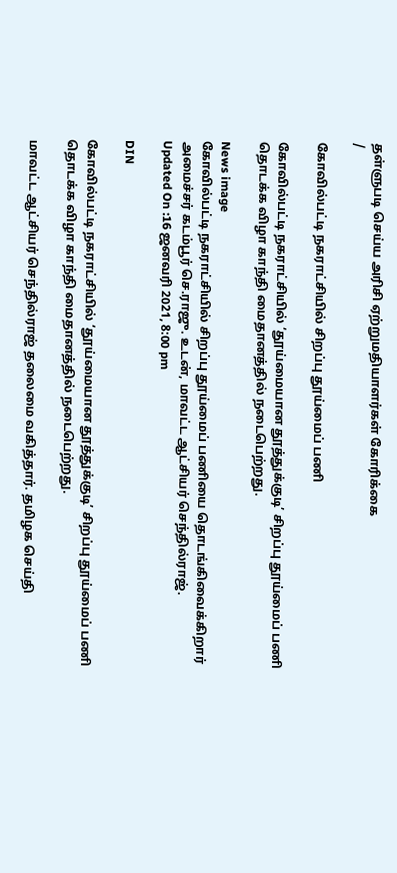தள்ளுபடி செய்ய அரிசி ஏற்றுமதியாளர்கள் கோரிக்கை
/

கோவில்பட்டி நகராட்சியில் சிறப்பு தூய்மைப் பணி

கோவில்பட்டி நகராட்சியில் ‘தூய்மையான தூத்துக்குடி’ சிறப்பு தூய்மைப் பணி தொடக்க விழா காந்தி மைதானத்தில் நடைபெற்றது.

News image
கோவில்பட்டி நகராட்சியில் சிறப்பு தூய்மைப் பணியை தொடங்கிவைக்கிறார் அமைச்சர் கடம்பூர் செ.ராஜு. உடன், மாவட்ட ஆட்சியர் செந்தில்ராஜ்.
Updated On :16 ஜனவரி 2021, 8:00 pm

DIN

கோவில்பட்டி நகராட்சியில் ‘தூய்மையான தூத்துக்குடி’ சிறப்பு தூய்மைப் பணி தொடக்க விழா காந்தி மைதானத்தில் நடைபெற்றது.

மாவட்ட ஆட்சியர் செந்தில்ராஜ் தலைமை வகித்தார். தமிழக செய்தி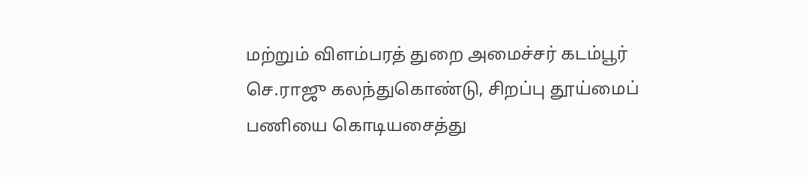மற்றும் விளம்பரத் துறை அமைச்சர் கடம்பூர் செ.ராஜு கலந்துகொண்டு, சிறப்பு தூய்மைப் பணியை கொடியசைத்து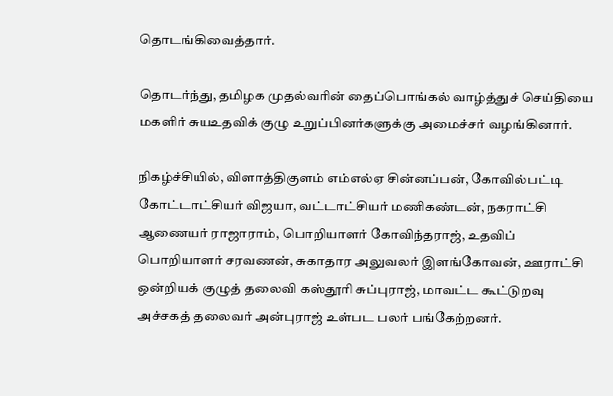தொடங்கிவைத்தார்.

தொடர்ந்து, தமிழக முதல்வரின் தைப்பொங்கல் வாழ்த்துச் செய்தியை மகளிர் சுயஉதவிக் குழு உறுப்பினர்களுக்கு அமைச்சர் வழங்கினார்.

நிகழ்ச்சியில், விளாத்திகுளம் எம்எல்ஏ சின்னப்பன், கோவில்பட்டி கோட்டாட்சியர் விஜயா, வட்டாட்சியர் மணிகண்டன், நகராட்சி ஆணையர் ராஜாராம், பொறியாளர் கோவிந்தராஜ், உதவிப் பொறியாளர் சரவணன், சுகாதார அலுவலர் இளங்கோவன், ஊராட்சி ஒன்றியக் குழுத் தலைவி கஸ்தூரி சுப்புராஜ், மாவட்ட கூட்டுறவு அச்சகத் தலைவர் அன்புராஜ் உள்பட பலர் பங்கேற்றனர்.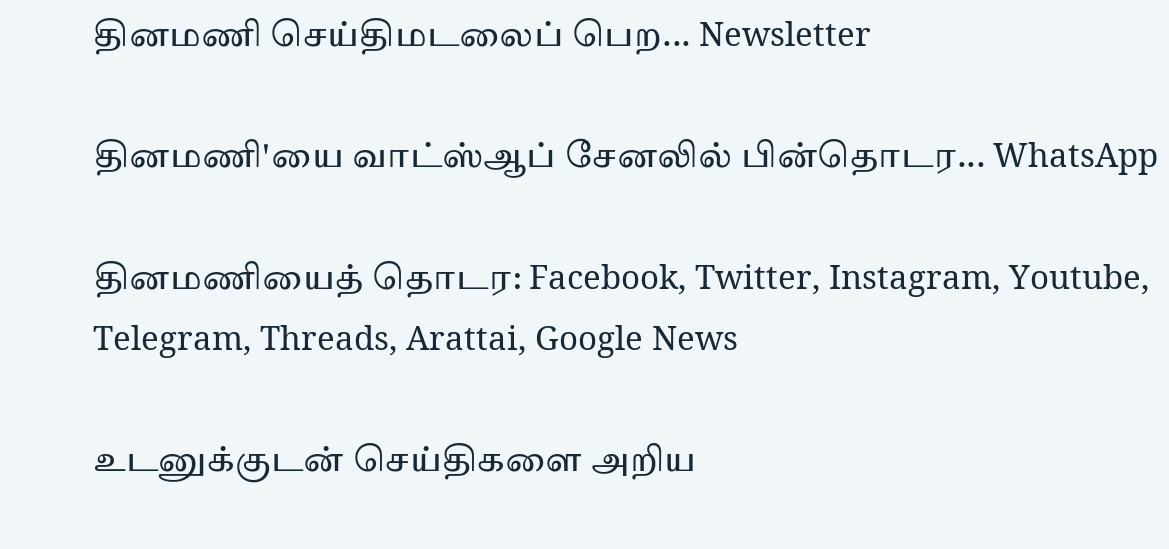தினமணி செய்திமடலைப் பெற... Newsletter

தினமணி'யை வாட்ஸ்ஆப் சேனலில் பின்தொடர... WhatsApp

தினமணியைத் தொடர: Facebook, Twitter, Instagram, Youtube, Telegram, Threads, Arattai, Google News

உடனுக்குடன் செய்திகளை அறிய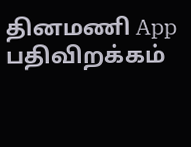தினமணி App பதிவிறக்கம்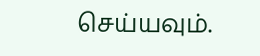செய்யவும்.